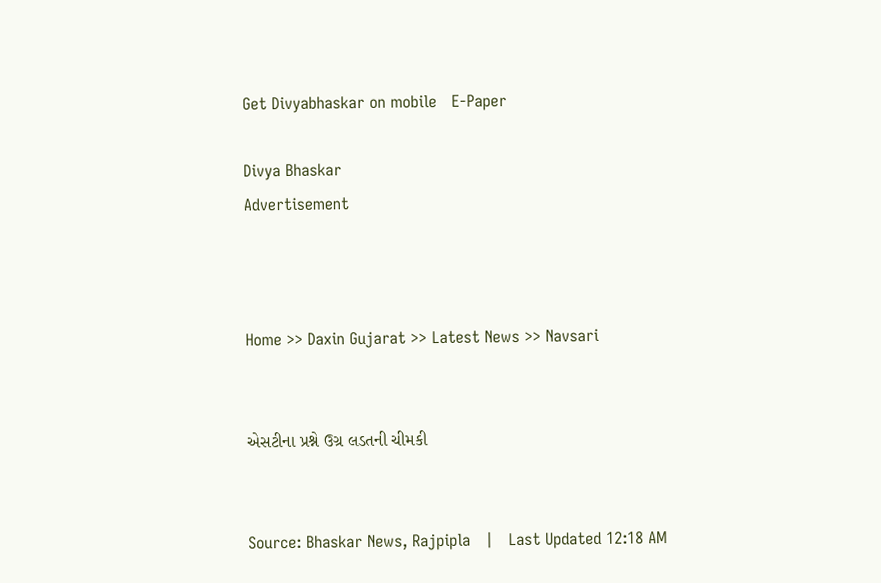Get Divyabhaskar on mobile   E-Paper

Divya Bhaskar
Advertisement



Home >> Daxin Gujarat >> Latest News >> Navsari


એસટીના પ્રશ્ને ઉગ્ર લડતની ચીમકી


Source: Bhaskar News, Rajpipla   |   Last Updated 12:18 AM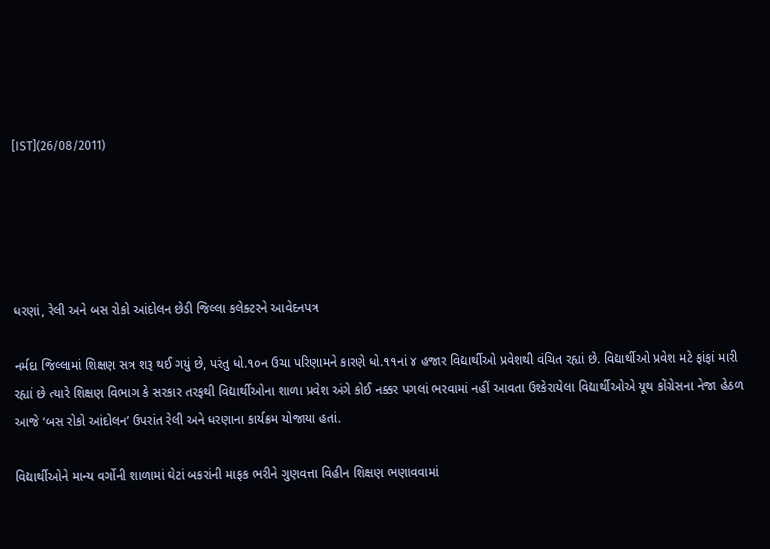[IST](26/08/2011)





ધરણાં, રેલી અને બસ રોકો આંદોલન છેડી જિલ્લા કલેક્ટરને આવેદનપત્ર

નર્મદા જિલ્લામાં શિક્ષણ સત્ર શરૂ થઈ ગયું છે, પરંતુ ધો.૧૦ન ઉચા પરિણામને કારણે ધો.૧૧નાં ૪ હજાર વિદ્યાર્થીઓ પ્રવેશથી વંચિત રહ્યાં છે. વિદ્યાર્થીઓ પ્રવેશ મટે ફાંફાં મારી રહ્યાં છે ત્યારે શિક્ષણ વિભાગ કે સરકાર તરફથી વિદ્યાર્થીઓના શાળા પ્રવેશ અંગે કોઈ નક્કર પગલાં ભરવામાં નહીં આવતા ઉશ્કેરાયેલા વિદ્યાર્થીઓએ યૂથ કોંગ્રેસના નેજા હેઠળ આજે ‘બસ રોકો આંદોલન’ ઉપરાંત રેલી અને ધરણાના કાર્યક્રમ યોજાયા હતાં.

વિદ્યાર્થીઓને માન્ય વર્ગોની શાળામાં ઘેટાં બકરાંની માફક ભરીને ગુણવત્તા વિહીન શિક્ષણ ભણાવવામાં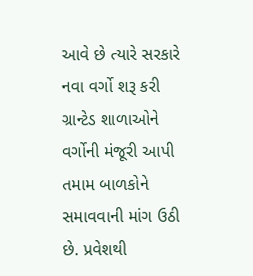આવે છે ત્યારે સરકારે નવા વર્ગો શરૂ કરી ગ્રાન્ટેડ શાળાઓને વર્ગોની મંજૂરી આપી તમામ બાળકોને સમાવવાની માંગ ઉઠી છે. પ્રવેશથી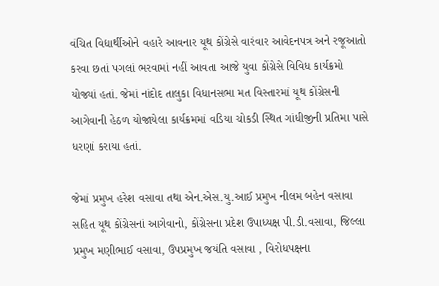વંચિત વિદ્યાર્થીઓને વહારે આવનાર યૂથ કોંગ્રેસે વારંવાર આવેદનપત્ર અને રજૂઆતો કરવા છતાં પગલાં ભરવામાં નહીં આવતા આજે યુવા કોંગ્રેસે વિવિધ કાર્યક્રમો યોજ્યાં હતાં. જેમાં નાંદોદ તાલુકા વિધાનસભા મત વિસ્તારમાં યૂથ કોંગ્રેસની આગેવાની હેઠળ યોજાયેલા કાર્યક્રમમાં વડિયા ચોકડી સ્થિત ગાંધીજીની પ્રતિમા પાસે ધરણાં કરાયા હતાં.

જેમાં પ્રમુખ હરેશ વસાવા તથા એન.એસ.યુ.આઈ પ્રમુખ નીલમ બહેન વસાવા સહિત યૂથ કોંગ્રેસનાં આગેવાનો, કોંગ્રેસના પ્રદેશ ઉપાધ્યક્ષ પી.ડી.વસાવા, જિલ્લા પ્રમુખ મણીભાઈ વસાવા, ઉપપ્રમુખ જયંતિ વસાવા , વિરોધપક્ષના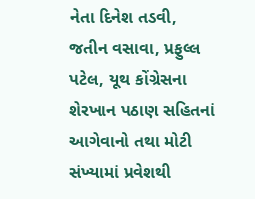નેતા દિનેશ તડવી, જતીન વસાવા, પ્રફુલ્લ પટેલ, યૂથ કોંગ્રેસના શેરખાન પઠાણ સહિતનાં આગેવાનો તથા મોટી સંખ્યામાં પ્રવેશથી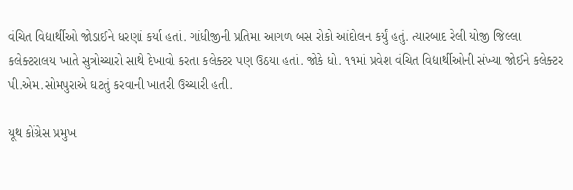વંચિત વિદ્યાર્થીઓ જોડાઈને ધરણાં કર્યા હતાં. ગાંધીજીની પ્રતિમા આગળ બસ રોકો આંદોલન કર્યું હતું. ત્યારબાદ રેલી યોજી જિલ્લા કલેક્ટરાલય ખાતે સુત્રોચ્ચારો સાથે દેખાવો કરતા કલેક્ટર પણ ઉઠયા હતાં. જોકે ધો. ૧૧માં પ્રવેશ વંચિત વિદ્યાર્થીઓની સંખ્યા જોઈને કલેક્ટર પી.એમ.સોમપુરાએ ઘટતું કરવાની ખાતરી ઉચ્ચારી હતી.

યૂથ કોંગ્રેસ પ્રમુખ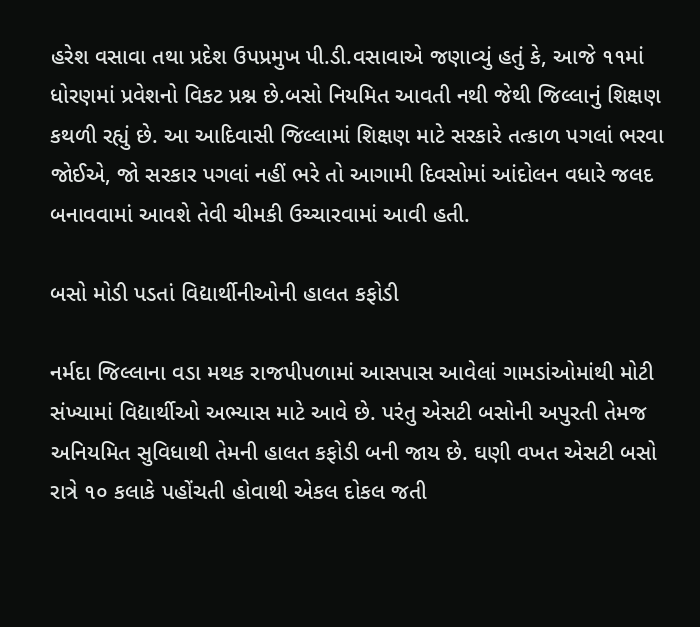હરેશ વસાવા તથા પ્રદેશ ઉપપ્રમુખ પી.ડી.વસાવાએ જણાવ્યું હતું કે, આજે ૧૧માં ધોરણમાં પ્રવેશનો વિકટ પ્રશ્ન છે.બસો નિયમિત આવતી નથી જેથી જિલ્લાનું શિક્ષણ કથળી રહ્યું છે. આ આદિવાસી જિલ્લામાં શિક્ષણ માટે સરકારે તત્કાળ પગલાં ભરવા જોઈએ, જો સરકાર પગલાં નહીં ભરે તો આગામી દિવસોમાં આંદોલન વધારે જલદ બનાવવામાં આવશે તેવી ચીમકી ઉચ્ચારવામાં આવી હતી.

બસો મોડી પડતાં વિદ્યાર્થીનીઓની હાલત કફોડી

નર્મદા જિલ્લાના વડા મથક રાજપીપળામાં આસપાસ આવેલાં ગામડાંઓમાંથી મોટી સંખ્યામાં વિદ્યાર્થીઓ અભ્યાસ માટે આવે છે. પરંતુ એસટી બસોની અપુરતી તેમજ અનિયમિત સુવિધાથી તેમની હાલત કફોડી બની જાય છે. ઘણી વખત એસટી બસો રાત્રે ૧૦ કલાકે પહોંચતી હોવાથી એકલ દોકલ જતી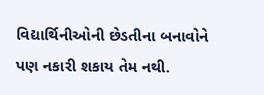વિદ્યાર્થિનીઓની છેડતીના બનાવોને પણ નકારી શકાય તેમ નથી.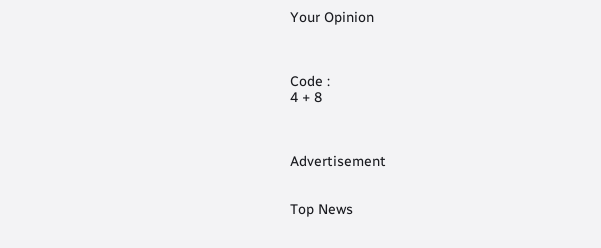Your Opinion



Code :
4 + 8



Advertisement


Top News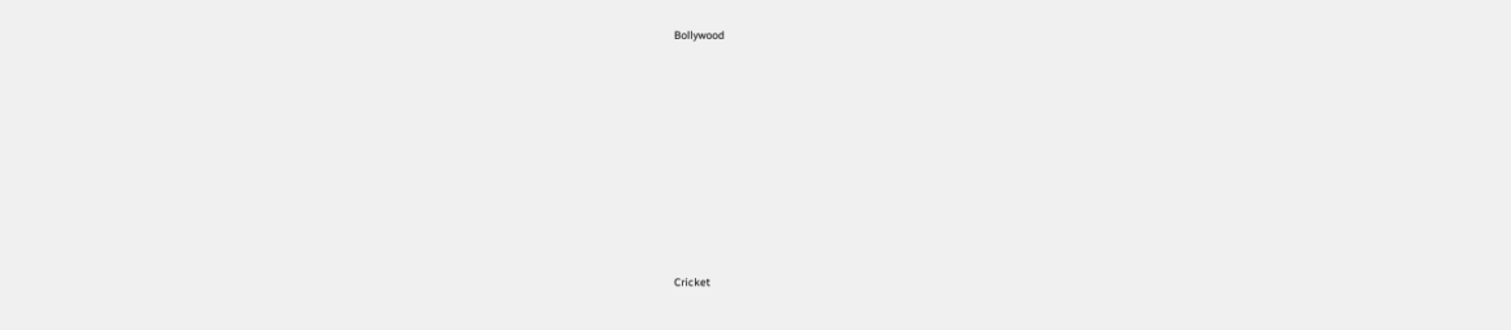Bollywood











Cricket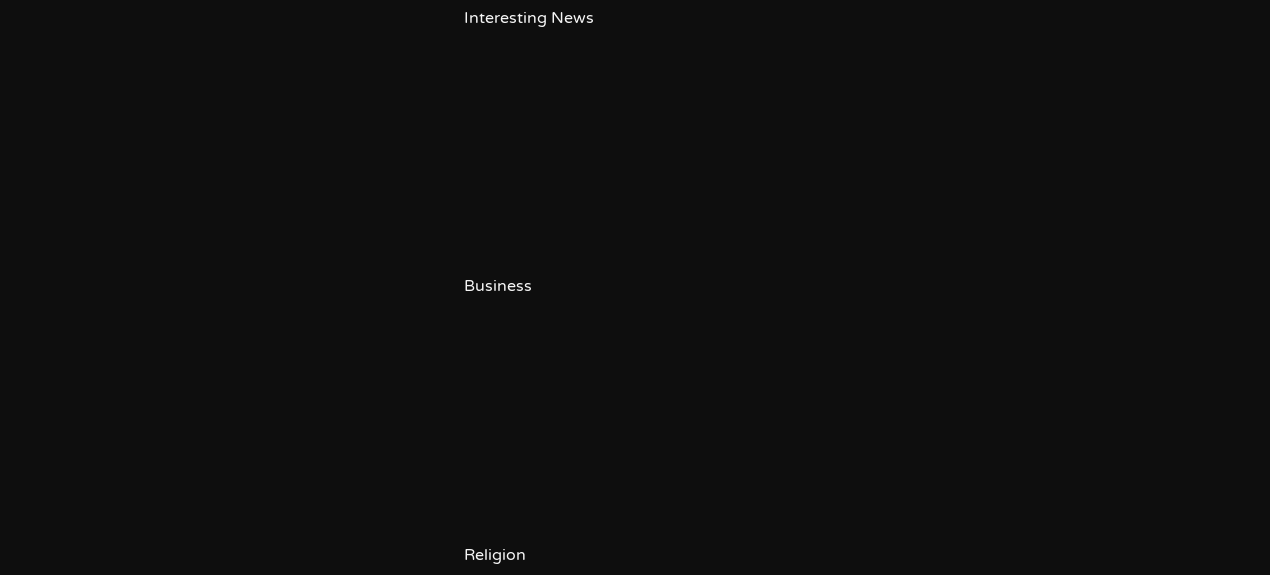Interesting News











Business











Religion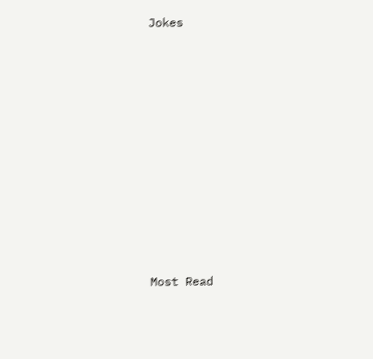Jokes











Most Read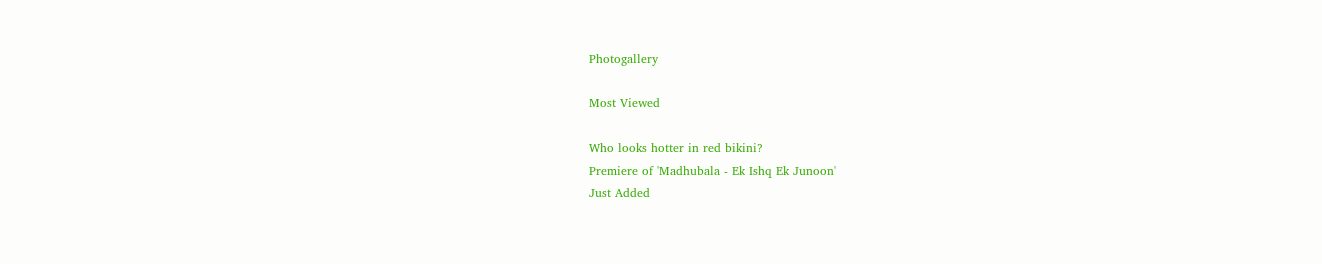Photogallery

Most Viewed

Who looks hotter in red bikini?
Premiere of 'Madhubala - Ek Ishq Ek Junoon'
Just Added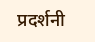प्रदर्शनी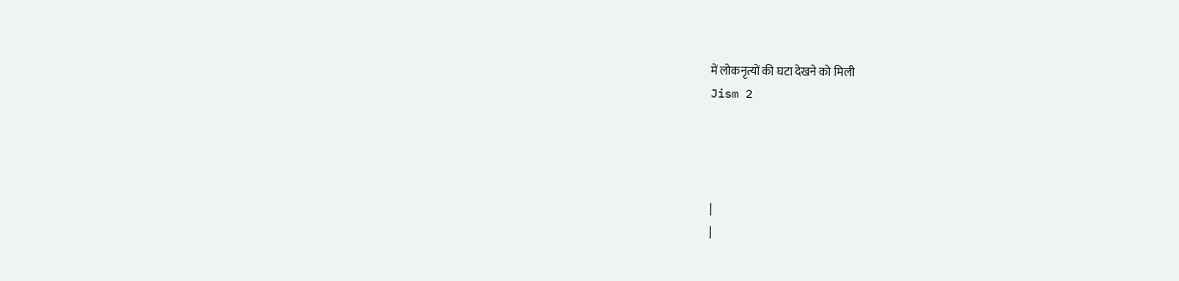में लोकनृत्यों की घटा देखने को मिली
Jism 2




|
|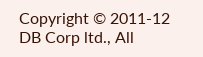Copyright © 2011-12 DB Corp ltd., All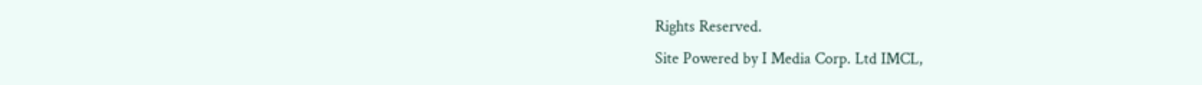Rights Reserved.
Site Powered by I Media Corp. Ltd IMCL,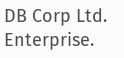DB Corp Ltd. Enterprise.